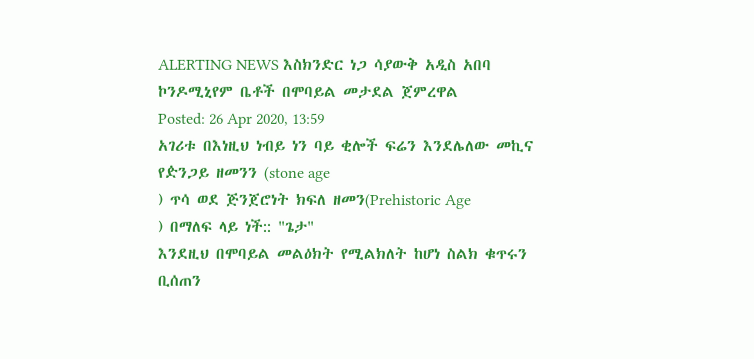ALERTING NEWS እስክንድር ነጋ ሳያውቅ አዲስ አበባ ኮንዶሚኒየም ቤቶች በሞባይል መታደል ጀምረዋል
Posted: 26 Apr 2020, 13:59
አገሪቱ በእነዚህ ነብይ ነን ባይ ቂሎች ፍሬን እንደሌለው መኪና የዽንጋይ ዘመንን (stone age
) ጥሳ ወደ ጅንጀሮነት ክፍለ ዘመን(Prehistoric Age
) በማለፍ ላይ ነች:: "ጌታ"
እንደዚህ በሞባይል መልዕክት የሚልክለት ከሆነ ስልክ ቁጥሩን ቢሰጠን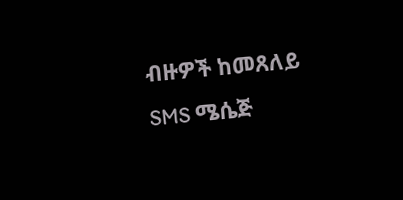ብዙዎች ከመጸለይ SMS ሜሴጅ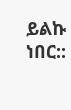ይልኩ ነበር::